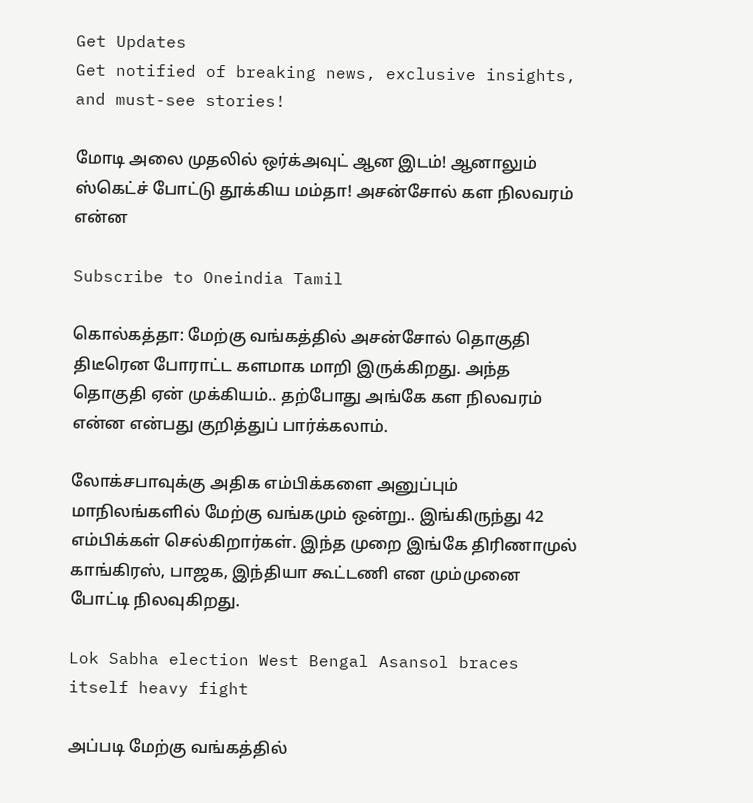Get Updates
Get notified of breaking news, exclusive insights, and must-see stories!

மோடி அலை முதலில் ஒர்க்அவுட் ஆன இடம்! ஆனாலும் ஸ்கெட்ச் போட்டு தூக்கிய மம்தா! அசன்சோல் கள நிலவரம் என்ன

Subscribe to Oneindia Tamil

கொல்கத்தா: மேற்கு வங்கத்தில் அசன்சோல் தொகுதி திடீரென போராட்ட களமாக மாறி இருக்கிறது. அந்த தொகுதி ஏன் முக்கியம்.. தற்போது அங்கே கள நிலவரம் என்ன என்பது குறித்துப் பார்க்கலாம்.

லோக்சபாவுக்கு அதிக எம்பிக்களை அனுப்பும் மாநிலங்களில் மேற்கு வங்கமும் ஒன்று.. இங்கிருந்து 42 எம்பிக்கள் செல்கிறார்கள். இந்த முறை இங்கே திரிணாமுல் காங்கிரஸ், பாஜக, இந்தியா கூட்டணி என மும்முனை போட்டி நிலவுகிறது.

Lok Sabha election West Bengal Asansol braces itself heavy fight

அப்படி மேற்கு வங்கத்தில்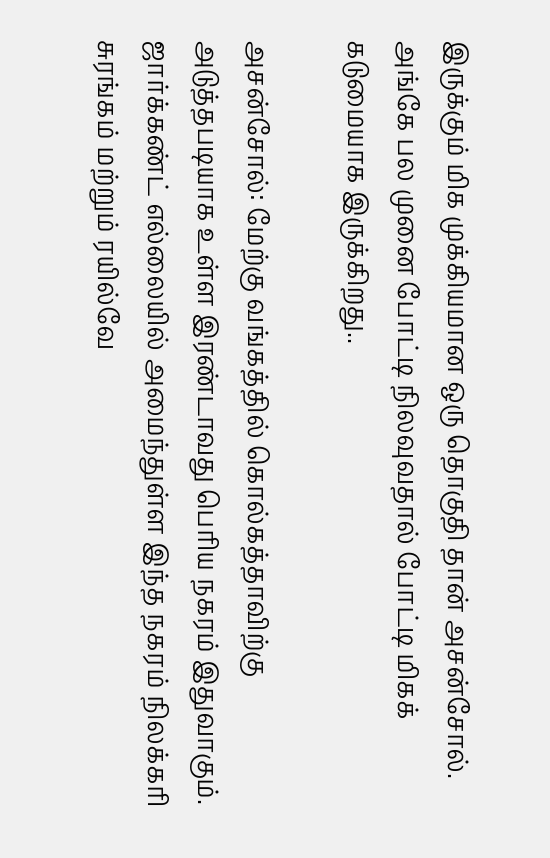இருக்கும் மிக முக்கியமான ஒரு தொகுதி தான் அசன்சோல். அங்கே பல முனை போட்டி நிலவுவதால் போட்டி மிகக் கடுமையாக இருக்கிறது..

அசன்சோல்: மேற்கு வங்கத்தில் கொல்கத்தாவிற்கு அடுத்தபடியாக உள்ள இரண்டாவது பெரிய நகரம் இதுவாகும். ஜார்க்கண்ட் எல்லையில் அமைந்துள்ள இந்த நகரம் நிலக்கரி சுரங்கம் மற்றும் ரயில்வே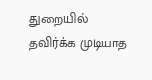துறையில் தவிர்க்க முடியாத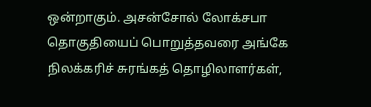ஒன்றாகும். அசன்சோல் லோக்சபா தொகுதியைப் பொறுத்தவரை அங்கே நிலக்கரிச் சுரங்கத் தொழிலாளர்கள்,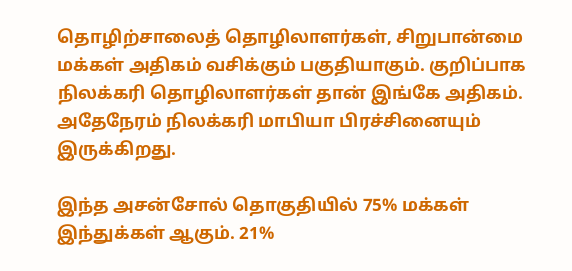தொழிற்சாலைத் தொழிலாளர்கள், சிறுபான்மை மக்கள் அதிகம் வசிக்கும் பகுதியாகும். குறிப்பாக நிலக்கரி தொழிலாளர்கள் தான் இங்கே அதிகம். அதேநேரம் நிலக்கரி மாபியா பிரச்சினையும் இருக்கிறது.

இந்த அசன்சோல் தொகுதியில் 75% மக்கள் இந்துக்கள் ஆகும். 21%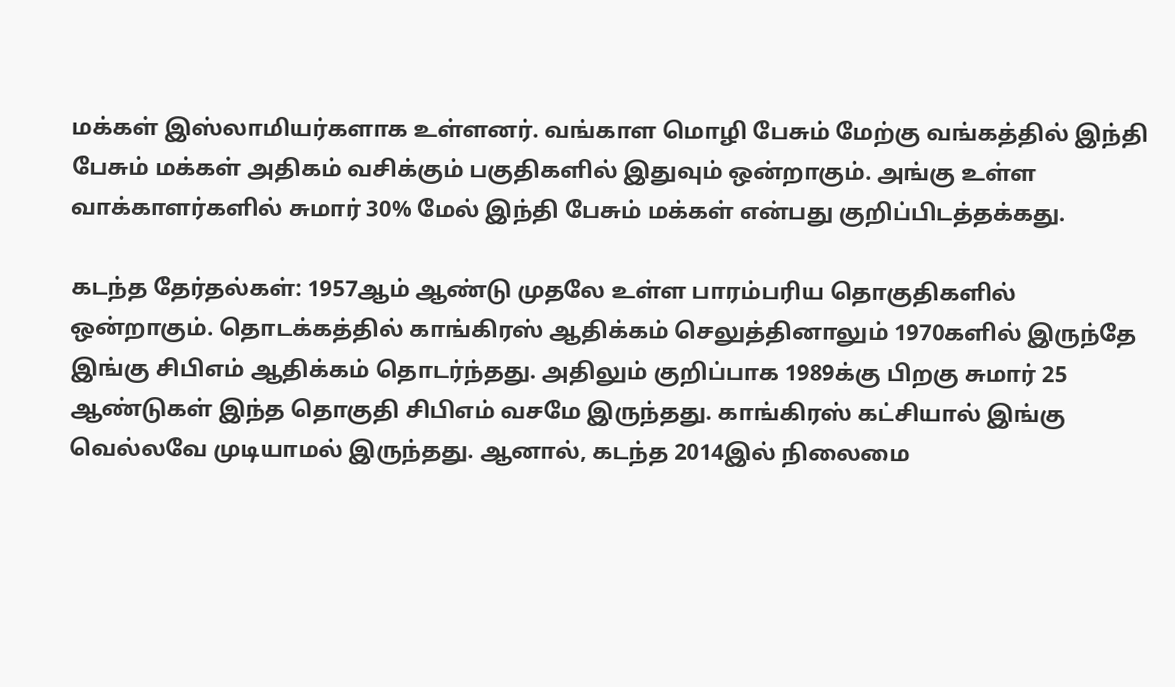மக்கள் இஸ்லாமியர்களாக உள்ளனர். வங்காள மொழி பேசும் மேற்கு வங்கத்தில் இந்தி பேசும் மக்கள் அதிகம் வசிக்கும் பகுதிகளில் இதுவும் ஒன்றாகும். அங்கு உள்ள வாக்காளர்களில் சுமார் 30% மேல் இந்தி பேசும் மக்கள் என்பது குறிப்பிடத்தக்கது.

கடந்த தேர்தல்கள்: 1957ஆம் ஆண்டு முதலே உள்ள பாரம்பரிய தொகுதிகளில் ஒன்றாகும். தொடக்கத்தில் காங்கிரஸ் ஆதிக்கம் செலுத்தினாலும் 1970களில் இருந்தே இங்கு சிபிஎம் ஆதிக்கம் தொடர்ந்தது. அதிலும் குறிப்பாக 1989க்கு பிறகு சுமார் 25 ஆண்டுகள் இந்த தொகுதி சிபிஎம் வசமே இருந்தது. காங்கிரஸ் கட்சியால் இங்கு வெல்லவே முடியாமல் இருந்தது. ஆனால், கடந்த 2014இல் நிலைமை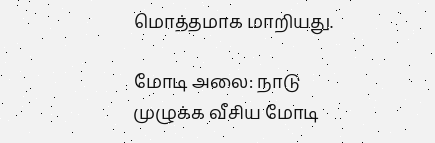மொத்தமாக மாறியது.

மோடி அலை: நாடு முழுக்க வீசிய மோடி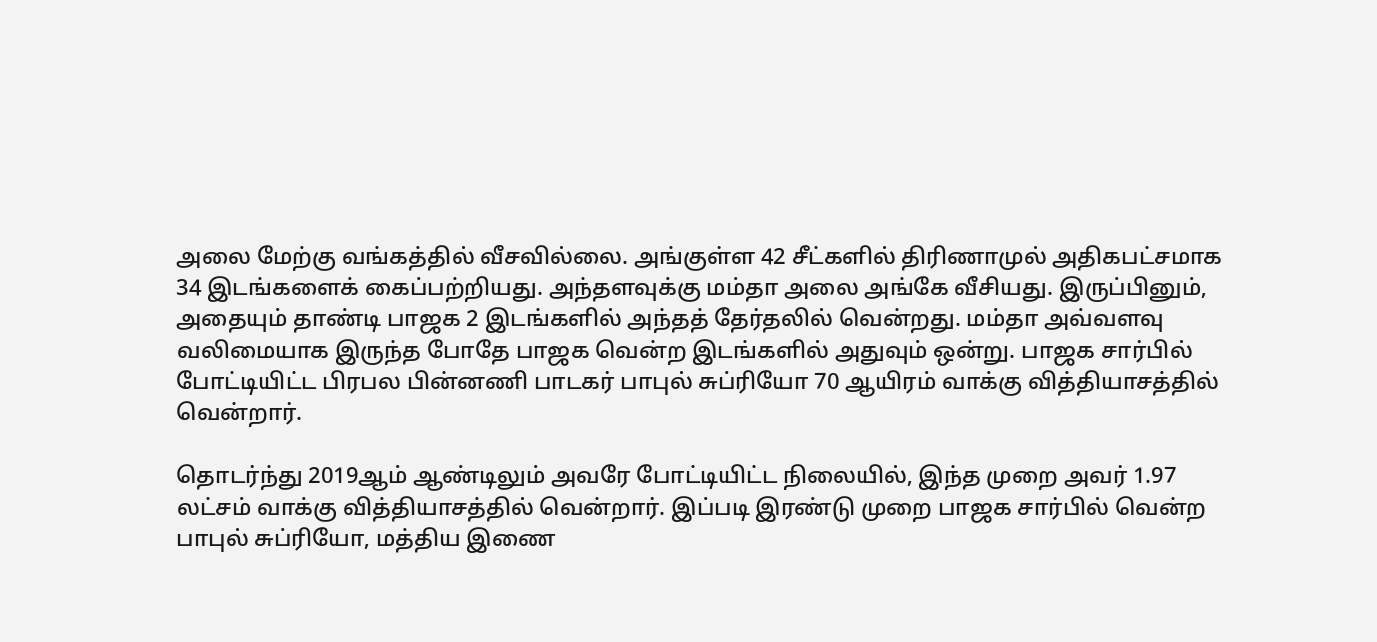அலை மேற்கு வங்கத்தில் வீசவில்லை. அங்குள்ள 42 சீட்களில் திரிணாமுல் அதிகபட்சமாக 34 இடங்களைக் கைப்பற்றியது. அந்தளவுக்கு மம்தா அலை அங்கே வீசியது. இருப்பினும், அதையும் தாண்டி பாஜக 2 இடங்களில் அந்தத் தேர்தலில் வென்றது. மம்தா அவ்வளவு வலிமையாக இருந்த போதே பாஜக வென்ற இடங்களில் அதுவும் ஒன்று. பாஜக சார்பில் போட்டியிட்ட பிரபல பின்னணி பாடகர் பாபுல் சுப்ரியோ 70 ஆயிரம் வாக்கு வித்தியாசத்தில் வென்றார்.

தொடர்ந்து 2019ஆம் ஆண்டிலும் அவரே போட்டியிட்ட நிலையில், இந்த முறை அவர் 1.97 லட்சம் வாக்கு வித்தியாசத்தில் வென்றார். இப்படி இரண்டு முறை பாஜக சார்பில் வென்ற பாபுல் சுப்ரியோ, மத்திய இணை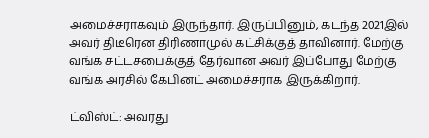அமைச்சராகவும் இருந்தார். இருப்பினும், கடந்த 2021இல் அவர் திடீரென திரிணாமுல் கட்சிக்குத் தாவினார். மேற்கு வங்க சட்டசபைக்குத் தேர்வான அவர் இப்போது மேற்கு வங்க அரசில் கேபினட் அமைச்சராக இருக்கிறார்.

ட்விஸ்ட்: அவரது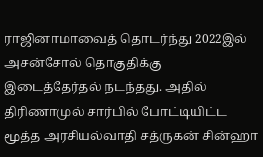ராஜினாமாவைத் தொடர்ந்து 2022இல் அசன்சோல் தொகுதிக்கு இடைத்தேர்தல் நடந்தது. அதில் திரிணாமுல் சார்பில் போட்டியிட்ட மூத்த அரசியல்வாதி சத்ருகன் சின்ஹா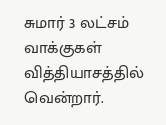சுமார் 3 லட்சம் வாக்குகள் வித்தியாசத்தில் வென்றார்.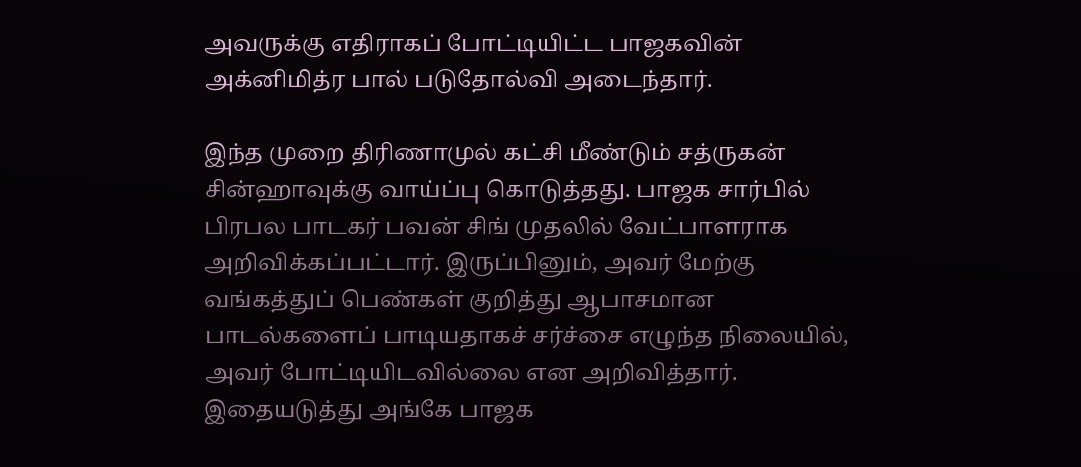அவருக்கு எதிராகப் போட்டியிட்ட பாஜகவின் அக்னிமித்ர பால் படுதோல்வி அடைந்தார்.

இந்த முறை திரிணாமுல் கட்சி மீண்டும் சத்ருகன் சின்ஹாவுக்கு வாய்ப்பு கொடுத்தது. பாஜக சார்பில் பிரபல பாடகர் பவன் சிங் முதலில் வேட்பாளராக அறிவிக்கப்பட்டார். இருப்பினும், அவர் மேற்கு வங்கத்துப் பெண்கள் குறித்து ஆபாசமான பாடல்களைப் பாடியதாகச் சர்ச்சை எழுந்த நிலையில், அவர் போட்டியிடவில்லை என அறிவித்தார். இதையடுத்து அங்கே பாஜக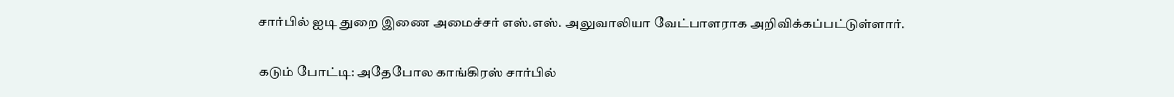சார்பில் ஐடி துறை இணை அமைச்சர் எஸ்.எஸ். அலுவாலியா வேட்பாளராக அறிவிக்கப்பட்டுள்ளார்.

கடும் போட்டி: அதேபோல காங்கிரஸ் சார்பில்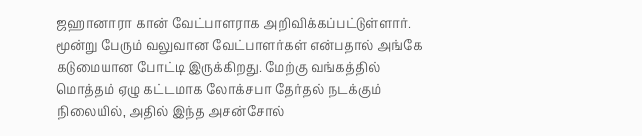ஜஹானாரா கான் வேட்பாளராக அறிவிக்கப்பட்டுள்ளார். மூன்று பேரும் வலுவான வேட்பாளர்கள் என்பதால் அங்கே கடுமையான போட்டி இருக்கிறது. மேற்கு வங்கத்தில் மொத்தம் ஏழு கட்டமாக லோக்சபா தேர்தல் நடக்கும் நிலையில், அதில் இந்த அசன்சோல்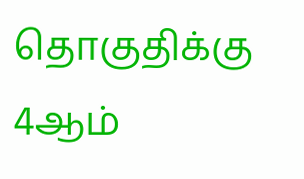தொகுதிக்கு 4ஆம்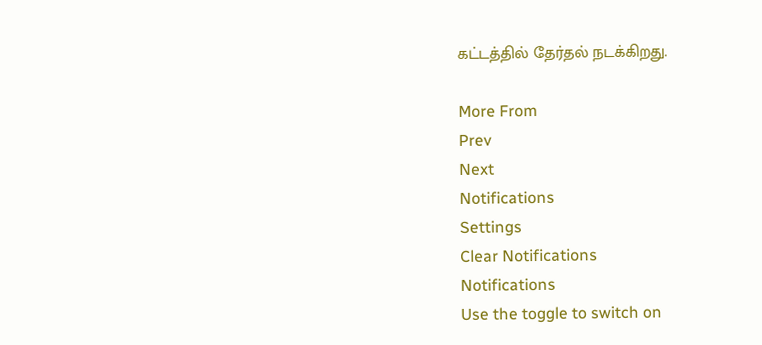கட்டத்தில் தேர்தல் நடக்கிறது.

More From
Prev
Next
Notifications
Settings
Clear Notifications
Notifications
Use the toggle to switch on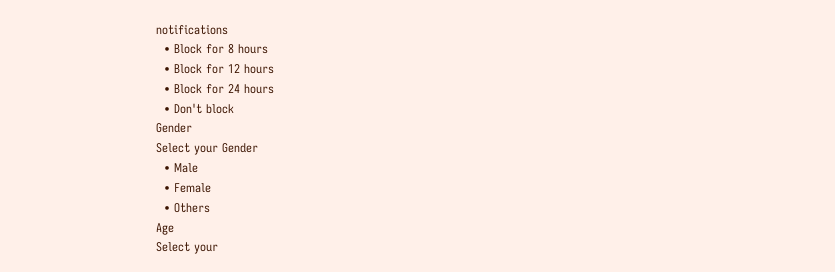notifications
  • Block for 8 hours
  • Block for 12 hours
  • Block for 24 hours
  • Don't block
Gender
Select your Gender
  • Male
  • Female
  • Others
Age
Select your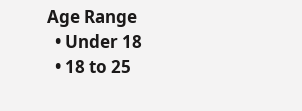Age Range
  • Under 18
  • 18 to 25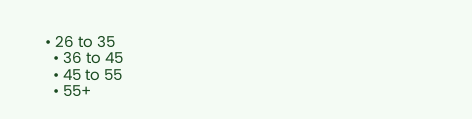• 26 to 35
  • 36 to 45
  • 45 to 55
  • 55+